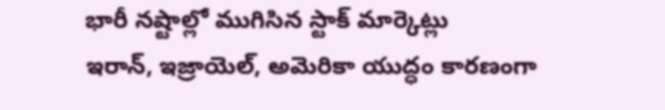భారీ నష్టాల్లో ముగిసిన స్టాక్ మార్కెట్లు
ఇరాన్, ఇజ్రాయెల్, అమెరికా యుద్ధం కారణంగా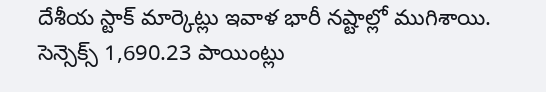దేశీయ స్టాక్ మార్కెట్లు ఇవాళ భారీ నష్టాల్లో ముగిశాయి. సెన్సెక్స్ 1,690.23 పాయింట్లు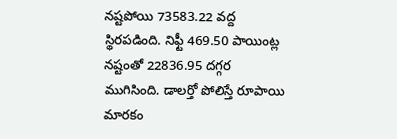నష్టపోయి 73583.22 వద్ద స్థిరపడింది. నిఫ్టీ 469.50 పాయింట్ల నష్టంతో 22836.95 దగ్గర ముగిసింది. డాలర్తో పోలిస్తే రూపాయి మారకం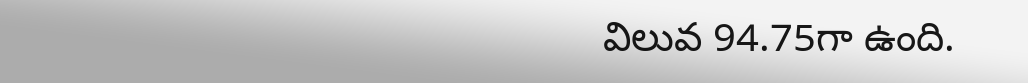విలువ 94.75గా ఉంది.